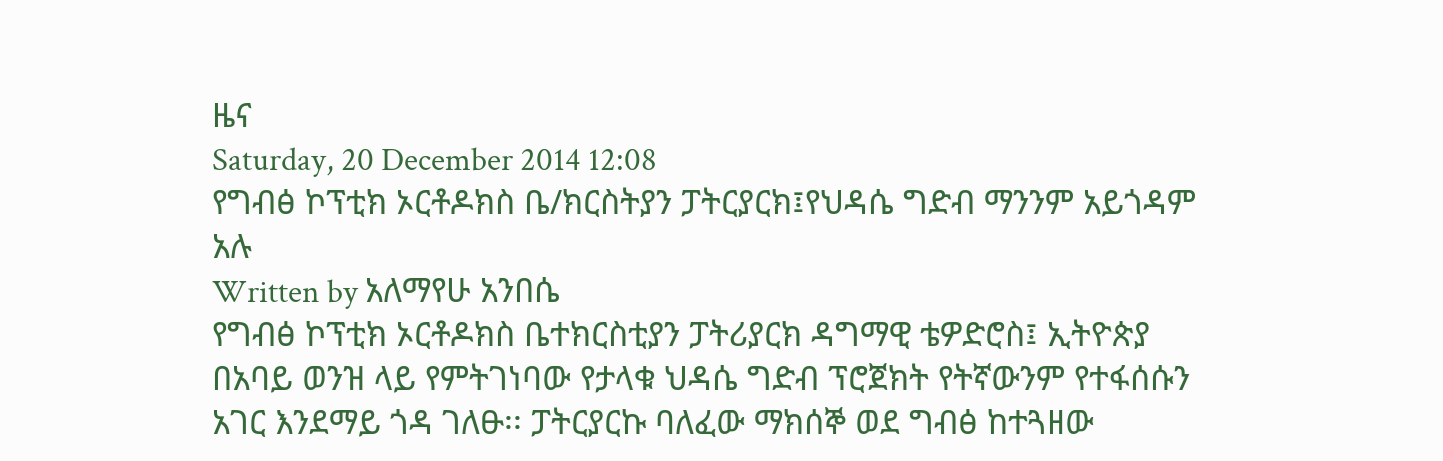ዜና
Saturday, 20 December 2014 12:08
የግብፅ ኮፕቲክ ኦርቶዶክስ ቤ/ክርስትያን ፓትርያርክ፤የህዳሴ ግድብ ማንንም አይጎዳም አሉ
Written by አለማየሁ አንበሴ
የግብፅ ኮፕቲክ ኦርቶዶክስ ቤተክርስቲያን ፓትሪያርክ ዳግማዊ ቴዎድሮስ፤ ኢትዮጵያ በአባይ ወንዝ ላይ የምትገነባው የታላቁ ህዳሴ ግድብ ፕሮጀክት የትኛውንም የተፋሰሱን አገር እንደማይ ጎዳ ገለፁ፡፡ ፓትርያርኩ ባለፈው ማክሰኞ ወደ ግብፅ ከተጓዘው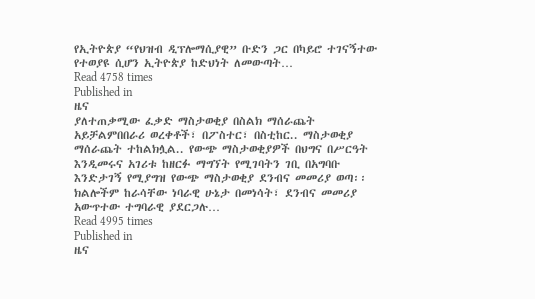የኢትዮጵያ “የህዝብ ዲፕሎማሲያዊ” ቡድን ጋር በካይሮ ተገናኝተው የተወያዩ ሲሆን ኢትዮጵያ ከድህነት ለመውጣት…
Read 4758 times
Published in
ዜና
ያለተጠቃሚው ፈቃድ ማስታወቂያ በስልክ ማሰራጨት አይቻልምበበራሪ ወረቀቶች፣ በፖስተር፣ በስቲከር.. ማስታወቂያ ማሰራጨት ተከልክሏል.. የውጭ ማስታወቂያዎች በህግና በሥርዓት እንዲመሩና አገሪቱ ከዘርፉ ማግኘት የሚገባትን ገቢ በአግባቡ እንድታገኝ የሚያግዝ የውጭ ማስታወቂያ ደንብና መመሪያ ወጣ፡፡ ክልሎችም ከራሳቸው ነባራዊ ሁኔታ በመነሳት፣ ደንብና መመሪያ አውጥተው ተግባራዊ ያደርጋሉ…
Read 4995 times
Published in
ዜና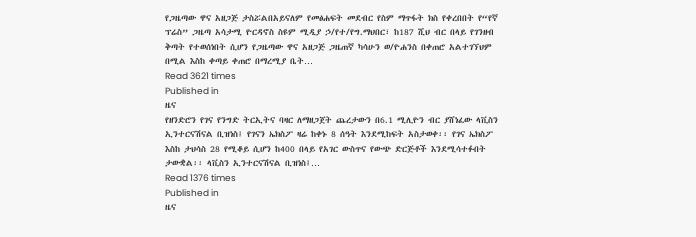የጋዜጣው ዋና አዘጋጅ ታስሯልበአይናለም የመፅሐፍት መደብር የስም ማጥፋት ክስ የቀረበበት የ“የኛ ፕሬስ” ጋዜጣ አሳታሚ ዮርዳኖስ ስዩም ሚዲያ ኃ/የተ/የግ.ማህበር፣ ከ187 ሺህ ብር በላይ የገንዘብ ቅጣት የተወሰነበት ሲሆን የጋዜጣው ዋና አዘጋጅ ጋዜጠኛ ካሳሁን ወ/ዮሐንስ በቀጠሮ አልተገኘህም በሚል እስከ ቀጣይ ቀጠሮ በማረሚያ ቤት…
Read 3621 times
Published in
ዜና
የዘንድሮን የገና የንግድ ትርኢትና ባዛር ለማዘጋጀት ጨረታውን በ6.1 ሚሊዮን ብር ያሸነፈው ላቪስን ኢንተርናሽናል ቢዝነስ፤ የገናን ኤክስፖ ዛሬ ከቀኑ 8 ሰዓት እንደሚከፍት አስታወቀ፡፡ የገና ኤክስፖ እስከ ታህሳስ 28 የሚቆይ ሲሆን ከ400 በላይ የአገር ውስጥና የውጭ ድርጅቶች እንደሚሳተፉበት ታውቋል፡፡ ላቪስን ኢንተርናሽናል ቢዝነስ፤…
Read 1376 times
Published in
ዜና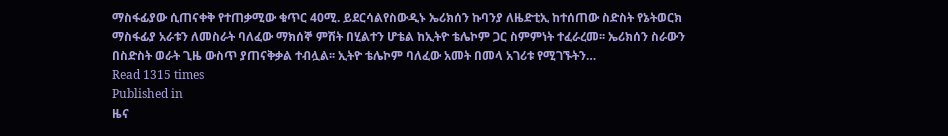ማስፋፊያው ሲጠናቀቅ የተጠቃሚው ቁጥር 40ሚ. ይደርሳልየስውዲኑ ኤሪክሰን ኩባንያ ለዜድቲኢ ከተሰጠው ስድስት የኔትወርክ ማስፋፊያ አራቱን ለመስራት ባለፈው ማክሰኞ ምሽት በሂልተን ሆቴል ከኢትዮ ቴሌኮም ጋር ስምምነት ተፈራረመ፡፡ ኤሪክሰን ስራውን በስድስት ወራት ጊዜ ውስጥ ያጠናቅቃል ተብሏል፡፡ ኢትዮ ቴሌኮም ባለፈው አመት በመላ አገሪቱ የሚገኙትን…
Read 1315 times
Published in
ዜና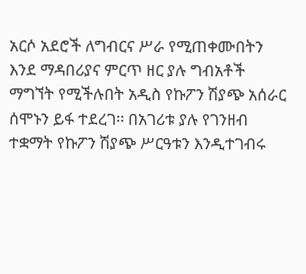አርሶ አደሮች ለግብርና ሥራ የሚጠቀሙበትን እንደ ማዳበሪያና ምርጥ ዘር ያሉ ግብአቶች ማግኘት የሚችሉበት አዲስ የኩፖን ሽያጭ አሰራር ሰሞኑን ይፋ ተደረገ፡፡ በአገሪቱ ያሉ የገንዘብ ተቋማት የኩፖን ሽያጭ ሥርዓቱን እንዲተገብሩ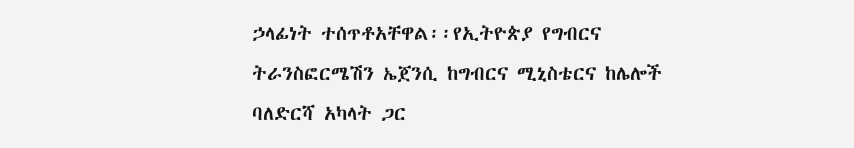ኃላፊነት ተሰጥቶአቸዋል፡፡የኢትዮጵያ የግብርና ትራንስፎርሜሽን ኤጀንሲ ከግብርና ሚኒስቴርና ከሌሎች ባለድርሻ አካላት ጋር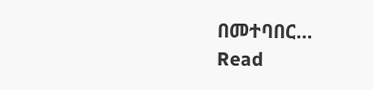በመተባበር…
Read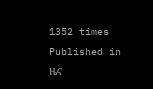1352 times
Published in
ዜና